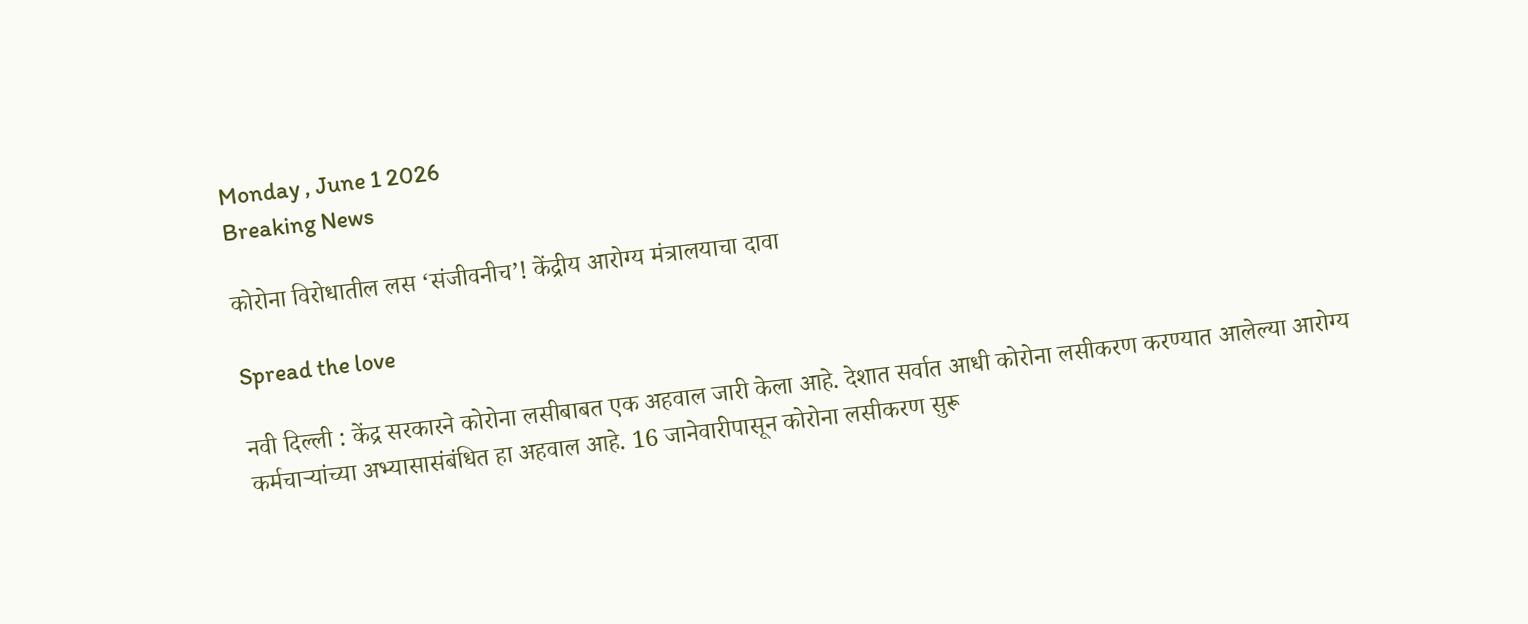Monday , June 1 2026
Breaking News

कोरोना विरोधातील लस ‘संजीवनीच’! केंद्रीय आरोग्य मंत्रालयाचा दावा

Spread the love

नवी दिल्ली : केंद्र सरकारने कोरोना लसीबाबत एक अहवाल जारी केला आहे. देशात सर्वात आधी कोरोना लसीकरण करण्यात आलेल्या आरोग्य कर्मचाऱ्यांच्या अभ्यासासंबंधित हा अहवाल आहे. 16 जानेवारीपासून कोरोना लसीकरण सुरू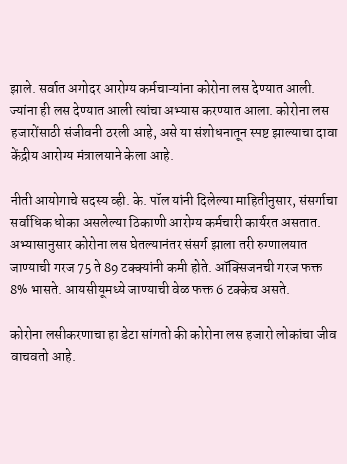झाले. सर्वात अगोदर आरोग्य कर्मचाऱ्यांना कोरोना लस देण्यात आली. ज्यांना ही लस देण्यात आली त्यांचा अभ्यास करण्यात आला. कोरोना लस हजारोंसाठी संजीवनी ठरली आहे, असे या संशोधनातून स्पष्ट झाल्याचा दावा केंद्रीय आरोग्य मंत्रालयाने केला आहे.

नीती आयोगाचे सदस्य व्ही. के. पॉल यांनी दिलेल्या माहितीनुसार, संसर्गाचा सर्वाधिक धोका असलेल्या ठिकाणी आरोग्य कर्मचारी कार्यरत असतात. अभ्यासानुसार कोरोना लस घेतल्यानंतर संसर्ग झाला तरी रुग्णालयात जाण्याची गरज 75 ते 89 टक्क्यांनी कमी होते. ऑक्सिजनची गरज फक्त 8% भासते. आयसीयूमध्ये जाण्याची वेळ फक्त 6 टक्केच असते.

कोरोना लसीकरणाचा हा डेटा सांगतो की कोरोना लस हजारो लोकांचा जीव वाचवतो आहे.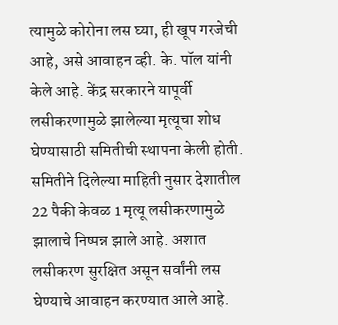त्यामुळे कोरोना लस घ्या, ही खूप गरजेची आहे, असे आवाहन व्ही. के. पॉल यांनी केले आहे. केंद्र सरकारने यापूर्वी लसीकरणामुळे झालेल्या मृत्यूचा शोध घेण्यासाठी समितीची स्थापना केली होती. समितीने दिलेल्या माहिती नुसार देशातील 22 पैकी केवळ 1 मृत्यू लसीकरणामुळे झालाचे निष्पन्न झाले आहे. अशात लसीकरण सुरक्षित असून सर्वांनी लस घेण्याचे आवाहन करण्यात आले आहे.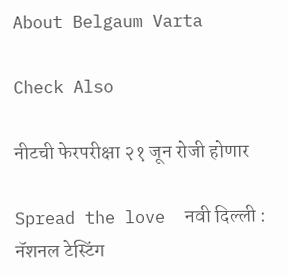About Belgaum Varta

Check Also

नीटची फेरपरीक्षा २१ जून रोजी होणार

Spread the love  नवी दिल्ली : नॅशनल टेस्टिंग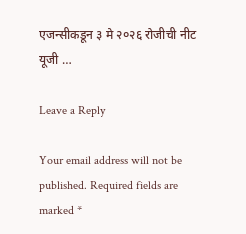एजन्सीकडून ३ मे २०२६ रोजीची नीट यूजी …

Leave a Reply

Your email address will not be published. Required fields are marked *